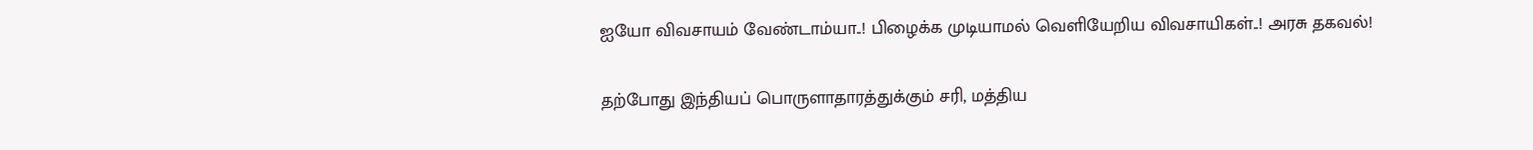ஐயோ விவசாயம் வேண்டாம்யா..! பிழைக்க முடியாமல் வெளியேறிய விவசாயிகள்..! அரசு தகவல்!

தற்போது இந்தியப் பொருளாதாரத்துக்கும் சரி, மத்திய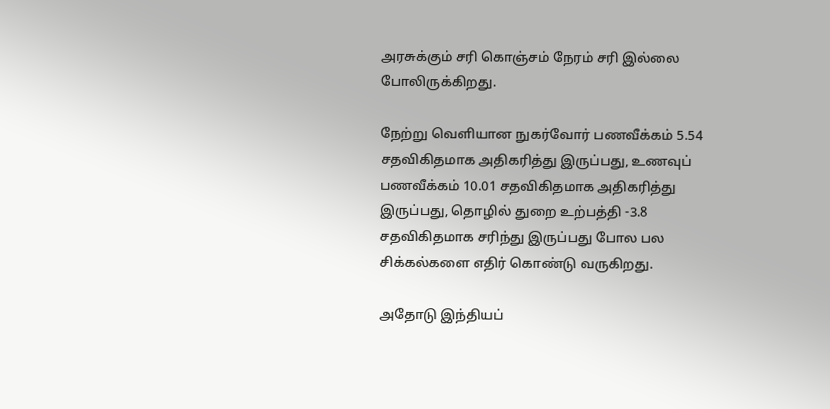அரசுக்கும் சரி கொஞ்சம் நேரம் சரி இல்லை போலிருக்கிறது.

நேற்று வெளியான நுகர்வோர் பணவீக்கம் 5.54 சதவிகிதமாக அதிகரித்து இருப்பது, உணவுப் பணவீக்கம் 10.01 சதவிகிதமாக அதிகரித்து இருப்பது, தொழில் துறை உற்பத்தி -3.8 சதவிகிதமாக சரிந்து இருப்பது போல பல சிக்கல்களை எதிர் கொண்டு வருகிறது.

அதோடு இந்தியப்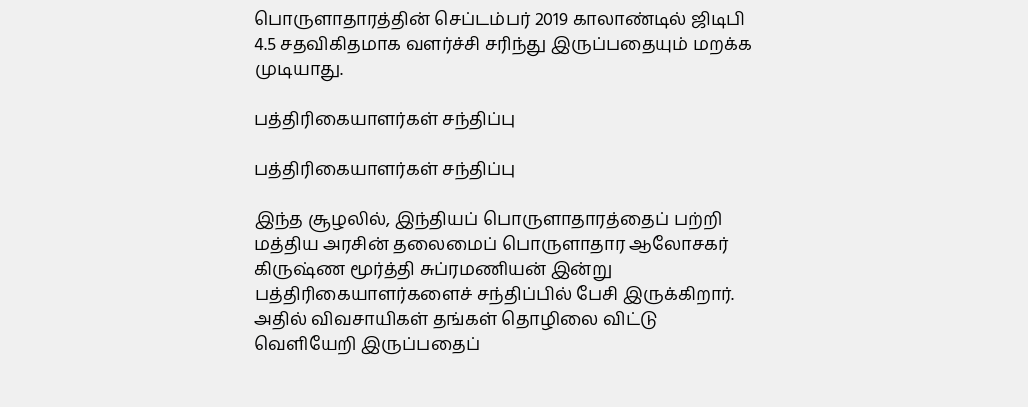பொருளாதாரத்தின் செப்டம்பர் 2019 காலாண்டில் ஜிடிபி 4.5 சதவிகிதமாக வளர்ச்சி சரிந்து இருப்பதையும் மறக்க முடியாது.

பத்திரிகையாளர்கள் சந்திப்பு

பத்திரிகையாளர்கள் சந்திப்பு

இந்த சூழலில், இந்தியப் பொருளாதாரத்தைப் பற்றி மத்திய அரசின் தலைமைப் பொருளாதார ஆலோசகர் கிருஷ்ண மூர்த்தி சுப்ரமணியன் இன்று பத்திரிகையாளர்களைச் சந்திப்பில் பேசி இருக்கிறார். அதில் விவசாயிகள் தங்கள் தொழிலை விட்டு வெளியேறி இருப்பதைப்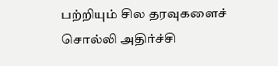பற்றியும் சில தரவுகளைச் சொல்லி அதிர்ச்சி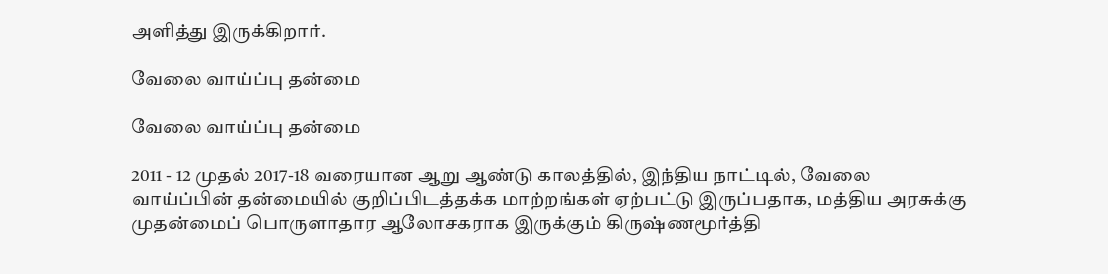அளித்து இருக்கிறார்.

வேலை வாய்ப்பு தன்மை

வேலை வாய்ப்பு தன்மை

2011 - 12 முதல் 2017-18 வரையான ஆறு ஆண்டு காலத்தில், இந்திய நாட்டில், வேலை வாய்ப்பின் தன்மையில் குறிப்பிடத்தக்க மாற்றங்கள் ஏற்பட்டு இருப்பதாக, மத்திய அரசுக்கு முதன்மைப் பொருளாதார ஆலோசகராக இருக்கும் கிருஷ்ணமூர்த்தி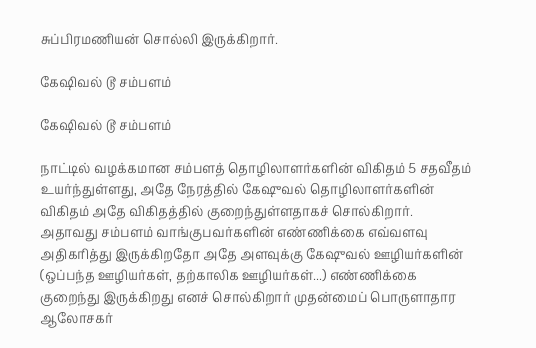சுப்பிரமணியன் சொல்லி இருக்கிறார்.

கேஷிவல் டூ சம்பளம்

கேஷிவல் டூ சம்பளம்

நாட்டில் வழக்கமான சம்பளத் தொழிலாளர்களின் விகிதம் 5 சதவீதம் உயர்ந்துள்ளது, அதே நேரத்தில் கேஷுவல் தொழிலாளர்களின் விகிதம் அதே விகிதத்தில் குறைந்துள்ளதாகச் சொல்கிறார். அதாவது சம்பளம் வாங்குபவர்களின் எண்ணிக்கை எவ்வளவு அதிகரித்து இருக்கிறதோ அதே அளவுக்கு கேஷுவல் ஊழியர்களின் (ஒப்பந்த ஊழியர்கள், தற்காலிக ஊழியர்கள்...) எண்ணிக்கை குறைந்து இருக்கிறது எனச் சொல்கிறார் முதன்மைப் பொருளாதார ஆலோசகர்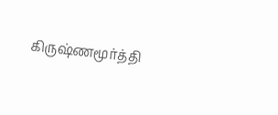கிருஷ்ணமூர்த்தி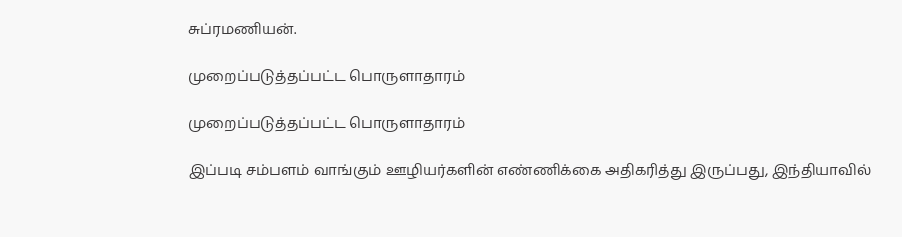சுப்ரமணியன்.

முறைப்படுத்தப்பட்ட பொருளாதாரம்

முறைப்படுத்தப்பட்ட பொருளாதாரம்

இப்படி சம்பளம் வாங்கும் ஊழியர்களின் எண்ணிக்கை அதிகரித்து இருப்பது, இந்தியாவில்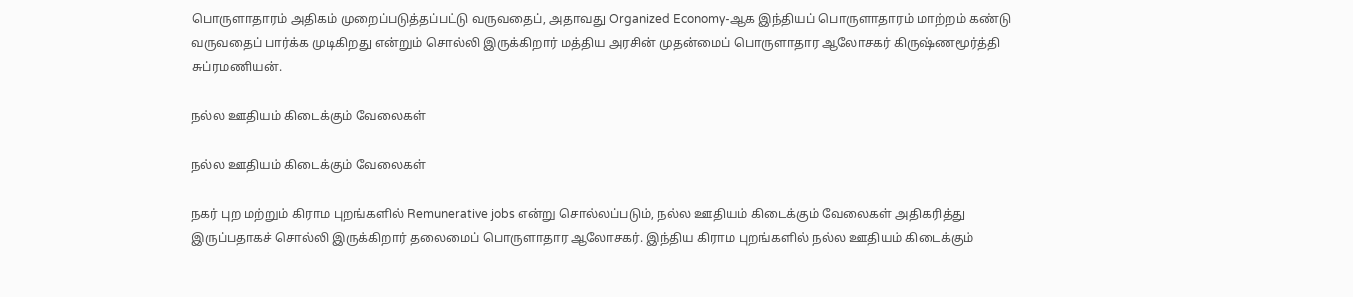பொருளாதாரம் அதிகம் முறைப்படுத்தப்பட்டு வருவதைப், அதாவது Organized Economy-ஆக இந்தியப் பொருளாதாரம் மாற்றம் கண்டு வருவதைப் பார்க்க முடிகிறது என்றும் சொல்லி இருக்கிறார் மத்திய அரசின் முதன்மைப் பொருளாதார ஆலோசகர் கிருஷ்ணமூர்த்தி சுப்ரமணியன்.

நல்ல ஊதியம் கிடைக்கும் வேலைகள்

நல்ல ஊதியம் கிடைக்கும் வேலைகள்

நகர் புற மற்றும் கிராம புறங்களில் Remunerative jobs என்று சொல்லப்படும், நல்ல ஊதியம் கிடைக்கும் வேலைகள் அதிகரித்து இருப்பதாகச் சொல்லி இருக்கிறார் தலைமைப் பொருளாதார ஆலோசகர். இந்திய கிராம புறங்களில் நல்ல ஊதியம் கிடைக்கும்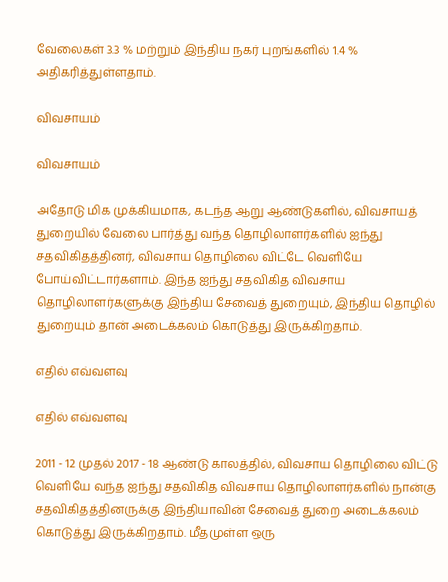வேலைகள் 3.3 % மற்றும் இந்திய நகர் புறங்களில் 1.4 % அதிகரித்துள்ளதாம்.

விவசாயம்

விவசாயம்

அதோடு மிக முக்கியமாக, கடந்த ஆறு ஆண்டுகளில், விவசாயத் துறையில் வேலை பார்த்து வந்த தொழிலாளர்களில் ஐந்து சதவிகிதத்தினர், விவசாய தொழிலை விட்டே வெளியே போய்விட்டார்களாம். இந்த ஐந்து சதவிகித விவசாய தொழிலாளர்களுக்கு இந்திய சேவைத் துறையும், இந்திய தொழில் துறையும் தான் அடைக்கலம் கொடுத்து இருக்கிறதாம்.

எதில் எவ்வளவு

எதில் எவ்வளவு

2011 - 12 முதல் 2017 - 18 ஆண்டு காலத்தில், விவசாய தொழிலை விட்டு வெளியே வந்த ஐந்து சதவிகித விவசாய தொழிலாளர்களில் நான்கு சதவிகிதத்தினருக்கு இந்தியாவின் சேவைத் துறை அடைக்கலம் கொடுத்து இருக்கிறதாம். மீதமுள்ள ஒரு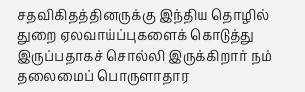சதவிகிதத்தினருக்கு இந்திய தொழில் துறை ஏலவாய்ப்புகளைக் கொடுத்து இருப்பதாகச் சொல்லி இருக்கிறார் நம் தலைமைப் பொருளாதார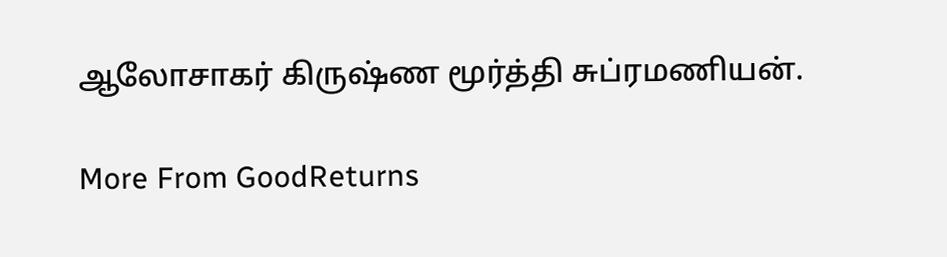ஆலோசாகர் கிருஷ்ண மூர்த்தி சுப்ரமணியன்.

More From GoodReturns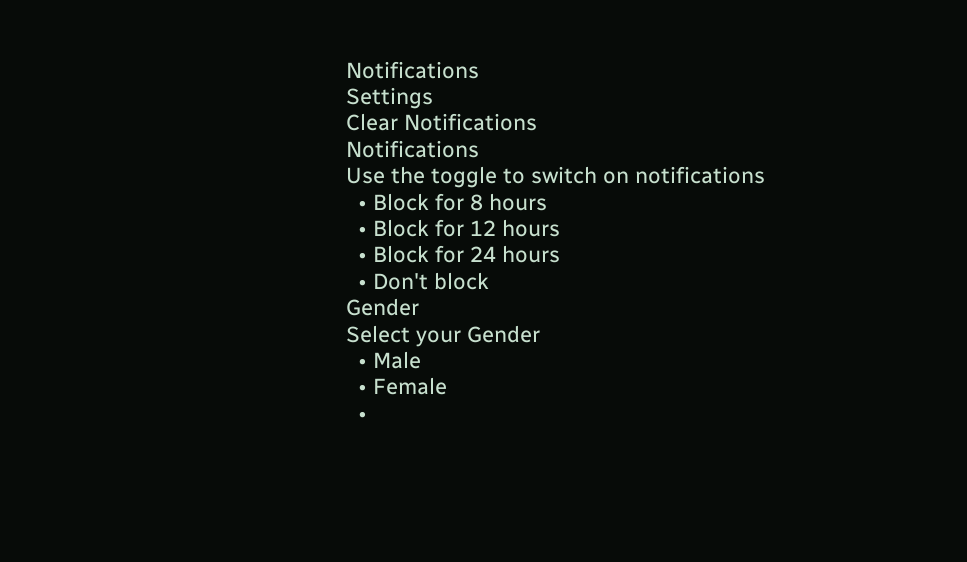Notifications
Settings
Clear Notifications
Notifications
Use the toggle to switch on notifications
  • Block for 8 hours
  • Block for 12 hours
  • Block for 24 hours
  • Don't block
Gender
Select your Gender
  • Male
  • Female
  •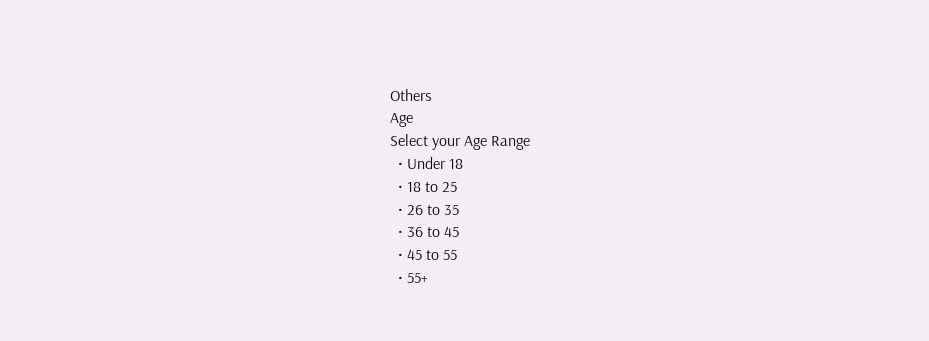Others
Age
Select your Age Range
  • Under 18
  • 18 to 25
  • 26 to 35
  • 36 to 45
  • 45 to 55
  • 55+